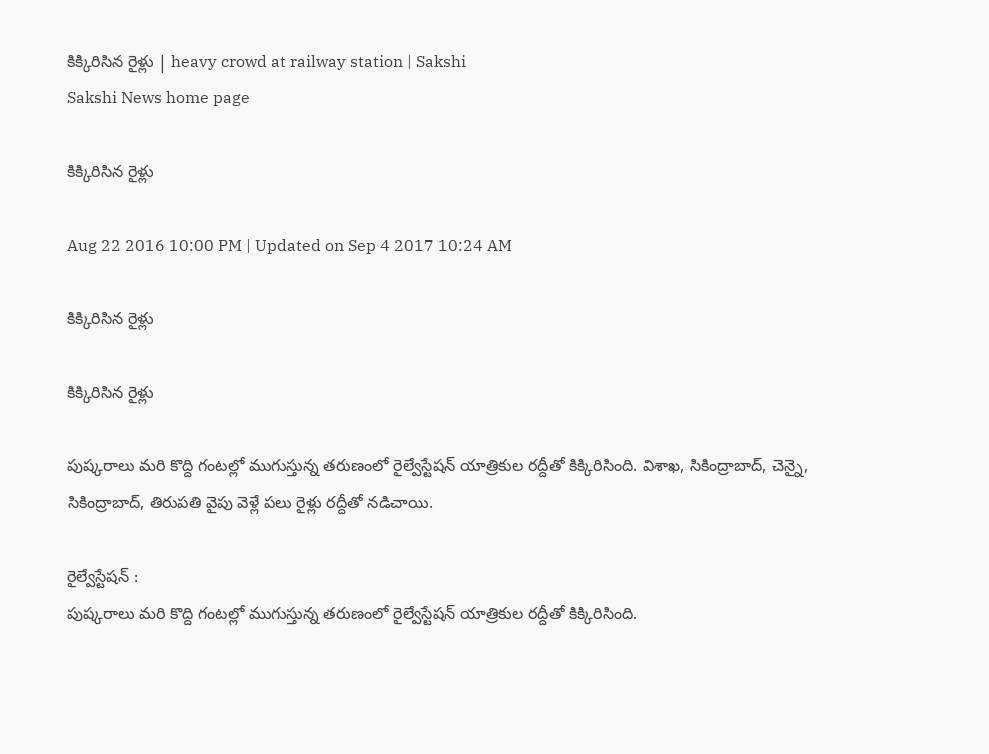కిక్కిరిసిన రైళ్లు | heavy crowd at railway station | Sakshi
Sakshi News home page

కిక్కిరిసిన రైళ్లు

Aug 22 2016 10:00 PM | Updated on Sep 4 2017 10:24 AM

కిక్కిరిసిన రైళ్లు

కిక్కిరిసిన రైళ్లు

పుష్కరాలు మరి కొద్ది గంటల్లో ముగుస్తున్న తరుణంలో రైల్వేస్టేషన్‌ యాత్రికుల రద్దీతో కిక్కిరిసింది. విశాఖ, సికింద్రాబాద్, చెన్నై, సికింద్రాబాద్, తిరుపతి వైపు వెళ్లే పలు రైళ్లు రద్దీతో నడిచాయి.

రైల్వేస్టేషన్‌ :
పుష్కరాలు మరి కొద్ది గంటల్లో ముగుస్తున్న తరుణంలో రైల్వేస్టేషన్‌ యాత్రికుల రద్దీతో కిక్కిరిసింది.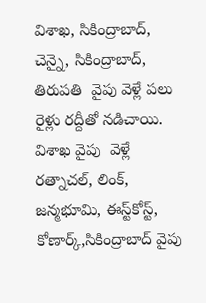విశాఖ, సికింద్రాబాద్, చెన్నై, సికింద్రాబాద్, తిరుపతి  వైపు వెళ్లే పలు రైళ్లు రద్దీతో నడిచాయి. విశాఖ వైపు  వెళ్లే  రత్నాచల్, లింక్, జన్మభూమి, ఈస్ట్‌కోస్ట్, కోణార్క్,సికింద్రాబాద్‌ వైపు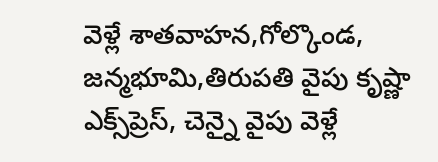వెళ్లే శాతవాహన,గోల్కొండ, జన్మభూమి,తిరుపతి వైపు కృష్ణా ఎక్స్‌ప్రెస్, చెన్నై వైపు వెళ్లే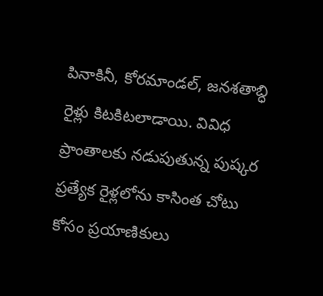పినాకినీ, కోరమాండల్, జనశతాబ్ధి రైళ్లు కిటకిటలాడాయి. వివిధ ప్రాంతాలకు నడుపుతున్న పుష్కర ప్రత్యేక రైళ్లలోను కాసింత చోటు కోసం ప్రయాణికులు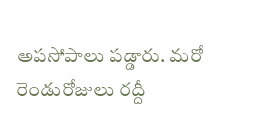అపసోపాలు పడ్డారు. మరో రెండురోజులు రద్దీ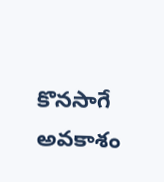కొనసాగే అవకాశం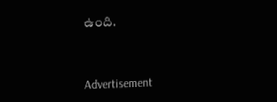ఉంది.



Advertisement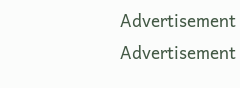Advertisement
Advertisement